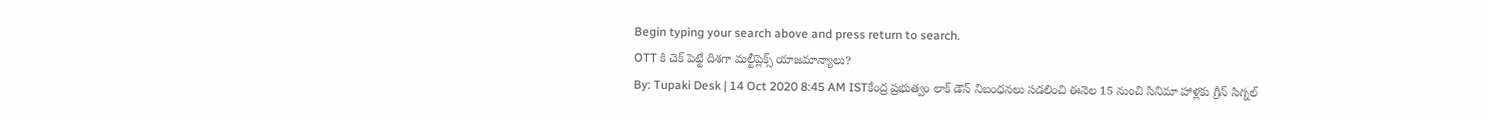Begin typing your search above and press return to search.
OTT కి చెక్ పెట్టే దిశగా మల్టీప్లెక్స్ యాజమాన్యాలు?
By: Tupaki Desk | 14 Oct 2020 8:45 AM ISTకేంద్ర ప్రభుత్వం లాక్ డౌన్ నిబంధనలు సడలించి ఈనెల 15 నుంచి సినిమా హాళ్లకు గ్రీన్ సిగ్నల్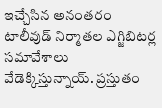ఇచ్చేసిన అనంతరం టాలీవుడ్ నిర్మాతల ఎగ్జిబిటర్ల సమావేశాలు వేడెక్కిస్తున్నాయ్. ప్రస్తుతం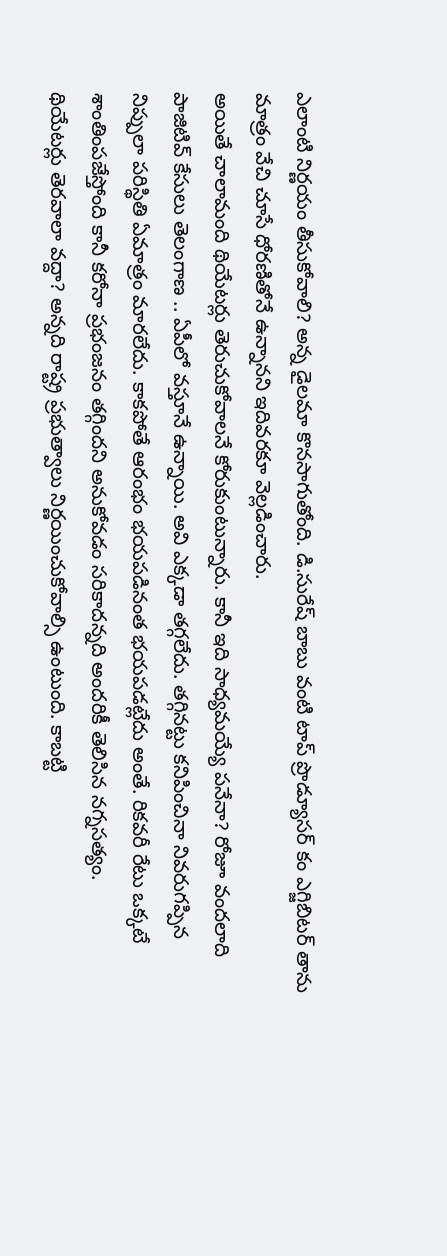ఎలాంటి నిర్ణయం తీసుకోవాలి? అన్న డైలమా కొనసాగుతోంది. డి.సురేష్ బాబు వంటి టాప్ ప్రొడ్యూసర్ కం ఎగ్జిబిటర్ తాను మాత్రం వేచి చూసే ధోరణితోనే ఉన్నానని ఇదివరకూ వెల్లడించారు.
అయితే చాలామంది థియేటర్లు తెరుచుకోవాలనే కోరుకుంటున్నారు. కానీ ఇది సాధ్యమయ్యే పనేనా? రోజూ వందలాది పాజిటివ్ కేసులు తెలంగాణ .. ఏపీలో వస్తూనే ఉన్నాయి. అవి ఎక్కడా తగ్గలేదు. తగ్గినట్టు కనిపించినా నివరుగప్పిన నిప్పులా పరిస్థితి ఏమాత్రం మారలేదు. కాకపోతే ఆరంభం భయపడినంత భయపడట్లేదు అంతే. రికవరీ రేటు ఒక్కటే శాంతింపజేస్తోంది కానీ కరోనా ప్రభంజనం తగ్గిందని అనుకోవడం సరికాదన్నది అందరికీ తెలిసిన నగ్నసత్యం.
థియేటర్లు తెరవాలా వద్దా? అన్నది రాష్ట్ర ప్రభుత్వాలు నిర్ణయించుకోవాల్సి ఉంటుంది. కాబట్టి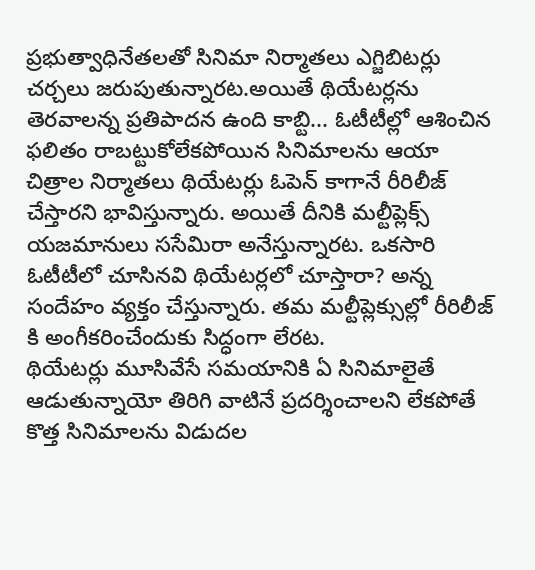ప్రభుత్వాధినేతలతో సినిమా నిర్మాతలు ఎగ్జిబిటర్లు చర్చలు జరుపుతున్నారట.అయితే థియేటర్లను తెరవాలన్న ప్రతిపాదన ఉంది కాబ్టి... ఓటీటీల్లో ఆశించిన ఫలితం రాబట్టుకోలేకపోయిన సినిమాలను ఆయా చిత్రాల నిర్మాతలు థియేటర్లు ఓపెన్ కాగానే రీరిలీజ్ చేస్తారని భావిస్తున్నారు. అయితే దీనికి మల్టీప్లెక్స్ యజమానులు ససేమిరా అనేస్తున్నారట. ఒకసారి ఓటీటీలో చూసినవి థియేటర్లలో చూస్తారా? అన్న సందేహం వ్యక్తం చేస్తున్నారు. తమ మల్టీప్లెక్సుల్లో రీరిలీజ్ కి అంగీకరించేందుకు సిద్ధంగా లేరట.
థియేటర్లు మూసివేసే సమయానికి ఏ సినిమాలైతే ఆడుతున్నాయో తిరిగి వాటినే ప్రదర్శించాలని లేకపోతే కొత్త సినిమాలను విడుదల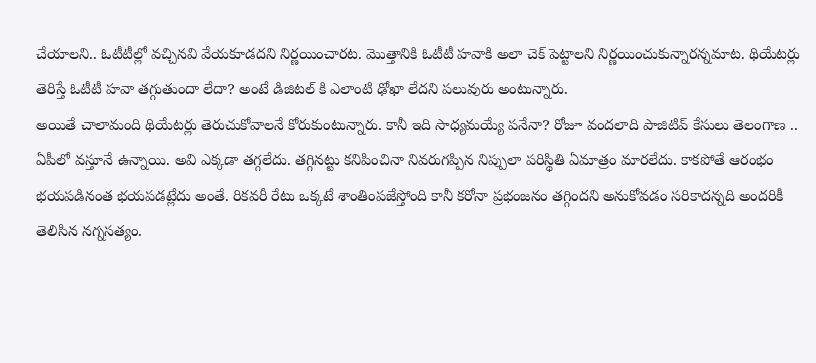చేయాలని.. ఓటీటీల్లో వచ్చినవి వేయకూడదని నిర్ణయించారట. మొత్తానికి ఓటీటీ హవాకి అలా చెక్ పెట్టాలని నిర్ణయించుకున్నారన్నమాట. థియేటర్లు తెరిస్తే ఓటీటీ హవా తగ్గుతుందా లేదా? అంటే డిజిటల్ కి ఎలాంటి ఢోఖా లేదని పలువురు అంటున్నారు.
అయితే చాలామంది థియేటర్లు తెరుచుకోవాలనే కోరుకుంటున్నారు. కానీ ఇది సాధ్యమయ్యే పనేనా? రోజూ వందలాది పాజిటివ్ కేసులు తెలంగాణ .. ఏపీలో వస్తూనే ఉన్నాయి. అవి ఎక్కడా తగ్గలేదు. తగ్గినట్టు కనిపించినా నివరుగప్పిన నిప్పులా పరిస్థితి ఏమాత్రం మారలేదు. కాకపోతే ఆరంభం భయపడినంత భయపడట్లేదు అంతే. రికవరీ రేటు ఒక్కటే శాంతింపజేస్తోంది కానీ కరోనా ప్రభంజనం తగ్గిందని అనుకోవడం సరికాదన్నది అందరికీ తెలిసిన నగ్నసత్యం.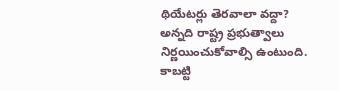థియేటర్లు తెరవాలా వద్దా? అన్నది రాష్ట్ర ప్రభుత్వాలు నిర్ణయించుకోవాల్సి ఉంటుంది. కాబట్టి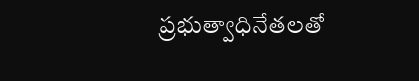ప్రభుత్వాధినేతలతో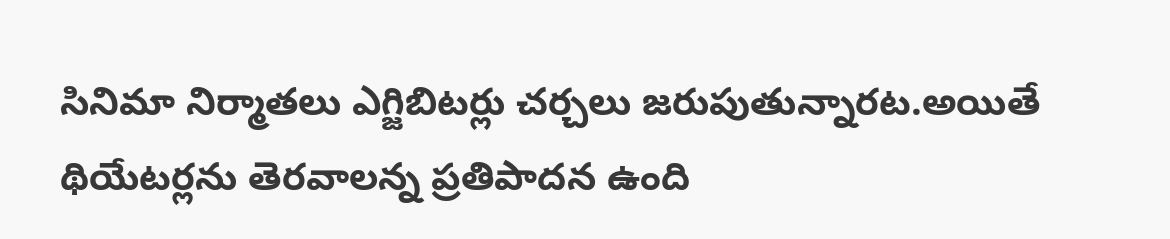సినిమా నిర్మాతలు ఎగ్జిబిటర్లు చర్చలు జరుపుతున్నారట.అయితే థియేటర్లను తెరవాలన్న ప్రతిపాదన ఉంది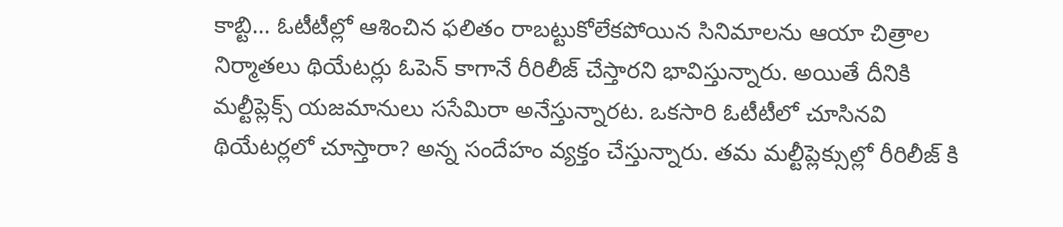కాబ్టి... ఓటీటీల్లో ఆశించిన ఫలితం రాబట్టుకోలేకపోయిన సినిమాలను ఆయా చిత్రాల నిర్మాతలు థియేటర్లు ఓపెన్ కాగానే రీరిలీజ్ చేస్తారని భావిస్తున్నారు. అయితే దీనికి మల్టీప్లెక్స్ యజమానులు ససేమిరా అనేస్తున్నారట. ఒకసారి ఓటీటీలో చూసినవి థియేటర్లలో చూస్తారా? అన్న సందేహం వ్యక్తం చేస్తున్నారు. తమ మల్టీప్లెక్సుల్లో రీరిలీజ్ కి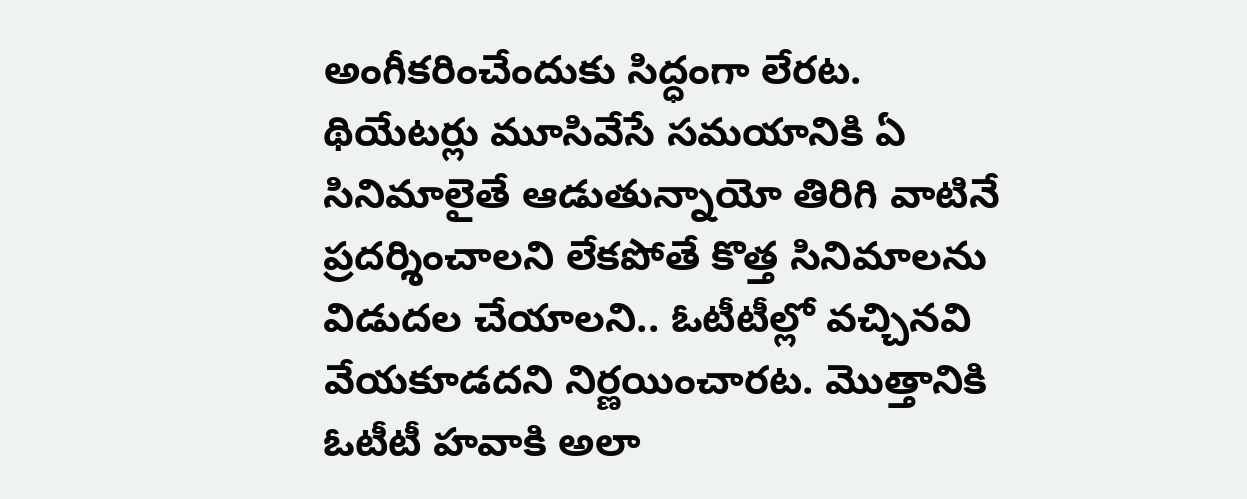అంగీకరించేందుకు సిద్ధంగా లేరట.
థియేటర్లు మూసివేసే సమయానికి ఏ సినిమాలైతే ఆడుతున్నాయో తిరిగి వాటినే ప్రదర్శించాలని లేకపోతే కొత్త సినిమాలను విడుదల చేయాలని.. ఓటీటీల్లో వచ్చినవి వేయకూడదని నిర్ణయించారట. మొత్తానికి ఓటీటీ హవాకి అలా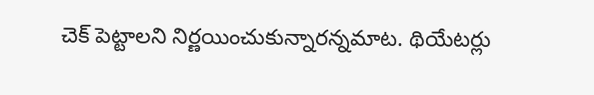చెక్ పెట్టాలని నిర్ణయించుకున్నారన్నమాట. థియేటర్లు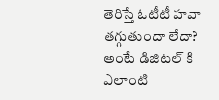తెరిస్తే ఓటీటీ హవా తగ్గుతుందా లేదా? అంటే డిజిటల్ కి ఎలాంటి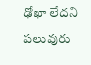ఢోఖా లేదని పలువురు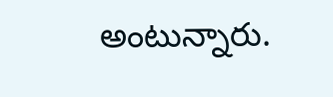అంటున్నారు.